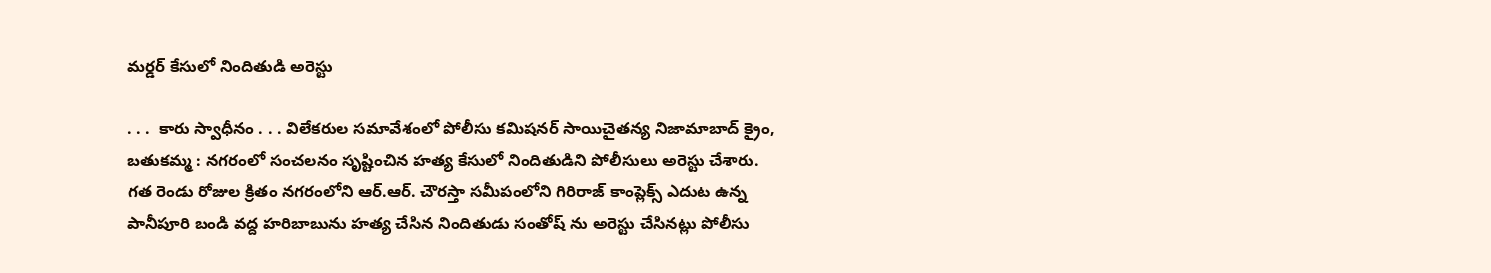మర్డర్ కేసులో నిందితుడి అరెస్టు

. . .  కారు స్వాధీనం . . . విలేకరుల సమావేశంలో పోలీసు కమిషనర్ సాయిచైతన్య నిజామాబాద్ క్రైం, బతుకమ్మ : నగరంలో సంచలనం సృష్టించిన హత్య కేసులో నిందితుడిని పోలీసులు అరెస్టు చేశారు. గత రెండు రోజుల క్రితం నగరంలోని ఆర్.ఆర్. చౌరస్తా సమీపంలోని గిరిరాజ్ కాంప్లెక్స్ ఎదుట ఉన్న పానీపూరి బండి వద్ద హరిబాబును హత్య చేసిన నిందితుడు సంతోష్ ను అరెస్టు చేసినట్లు పోలీసు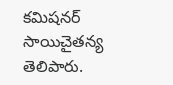కమిషనర్ సాయిచైతన్య తెలిపారు.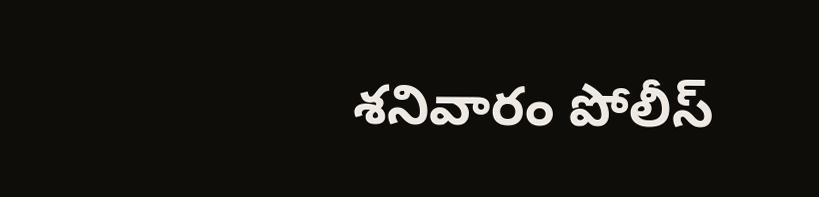శనివారం పోలీస్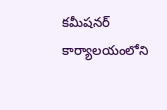కమీషనర్ కార్యాలయంలోని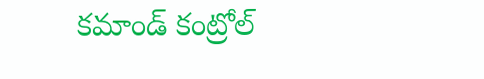కమాండ్ కంట్రోల్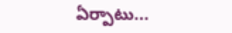ఏర్పాటు...